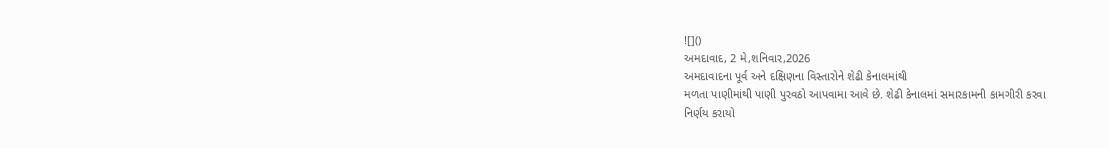![]()
અમદાવાદ, 2 મે,શનિવાર,2026
અમદાવાદના પૂર્વ અને દક્ષિણના વિસ્તારોને શેઢી કેનાલમાંથી
મળતા પાણીમાંથી પાણી પુરવઠો આપવામા આવે છે. શેઢી કેનાલમાં સમારકામની કામગીરી કરવા
નિર્ણય કરાયો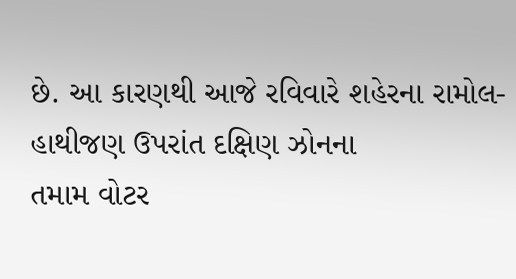છે. આ કારણથી આજે રવિવારે શહેરના રામોલ-હાથીજણ ઉપરાંત દક્ષિણ ઝોનના
તમામ વોટર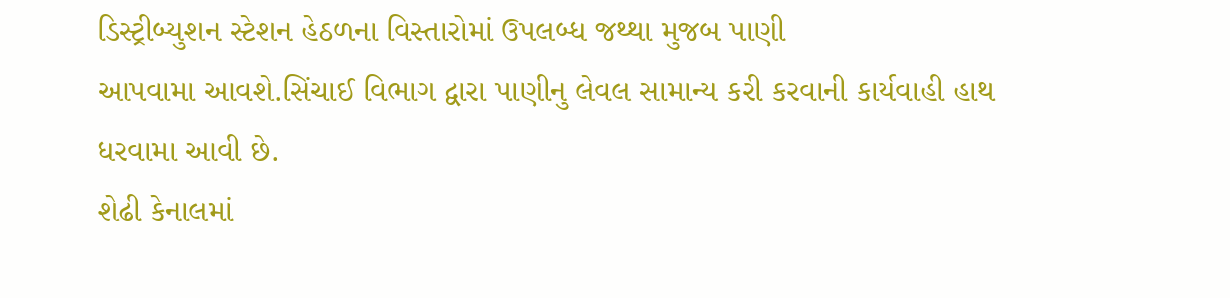ડિસ્ટ્રીબ્યુશન સ્ટેશન હેઠળના વિસ્તારોમાં ઉપલબ્ધ જથ્થા મુજબ પાણી
આપવામા આવશે.સિંચાઈ વિભાગ દ્વારા પાણીનુ લેવલ સામાન્ય કરી કરવાની કાર્યવાહી હાથ
ધરવામા આવી છે.
શેઢી કેનાલમાં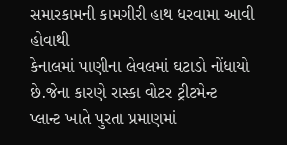સમારકામની કામગીરી હાથ ધરવામા આવી હોવાથી
કેનાલમાં પાણીના લેવલમાં ઘટાડો નોંધાયો છે.જેના કારણે રાસ્કા વોટર ટ્રીટમેન્ટ
પ્લાન્ટ ખાતે પુરતા પ્રમાણમાં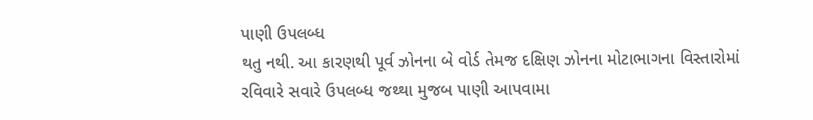પાણી ઉપલબ્ધ
થતુ નથી. આ કારણથી પૂર્વ ઝોનના બે વોર્ડ તેમજ દક્ષિણ ઝોનના મોટાભાગના વિસ્તારોમાં
રવિવારે સવારે ઉપલબ્ધ જથ્થા મુજબ પાણી આપવામા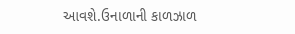આવશે.ઉનાળાની કાળઝાળ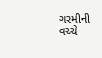ગરમીની વચ્ચે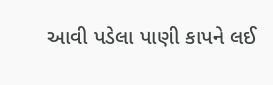આવી પડેલા પાણી કાપને લઈ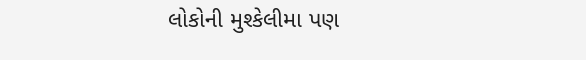લોકોની મુશ્કેલીમા પણ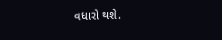વધારો થશે.